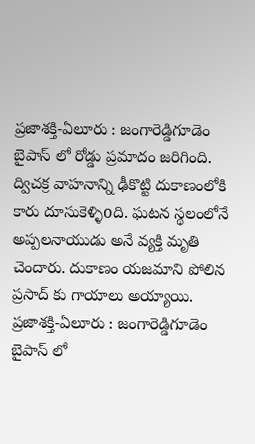ప్రజాశక్తి-ఏలూరు : జంగారెడ్డిగూడెం బైపాస్ లో రోడ్డు ప్రమాదం జరిగింది. ద్విచక్ర వాహనాన్ని ఢీకొట్టి దుకాణంలోకి కారు దూసుకెళ్ళిoది. ఘటన స్థలంలోనే అప్పలనాయుడు అనే వ్యక్తి మృతి చెందారు. దుకాణం యజమాని పోలిన ప్రసాద్ కు గాయాలు అయ్యాయి.
ప్రజాశక్తి-ఏలూరు : జంగారెడ్డిగూడెం బైపాస్ లో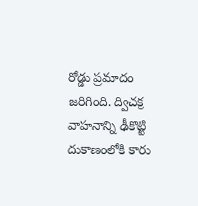రోడ్డు ప్రమాదం జరిగింది. ద్విచక్ర వాహనాన్ని ఢీకొట్టి దుకాణంలోకి కారు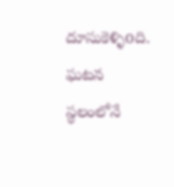దూసుకెళ్ళిoది. ఘటన స్థలంలోనే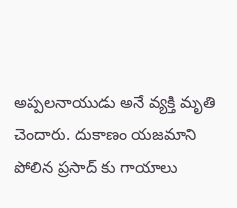అప్పలనాయుడు అనే వ్యక్తి మృతి చెందారు. దుకాణం యజమాని పోలిన ప్రసాద్ కు గాయాలు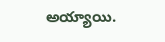అయ్యాయి.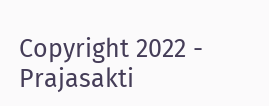Copyright 2022 - Prajasakti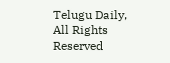Telugu Daily, All Rights Reserved